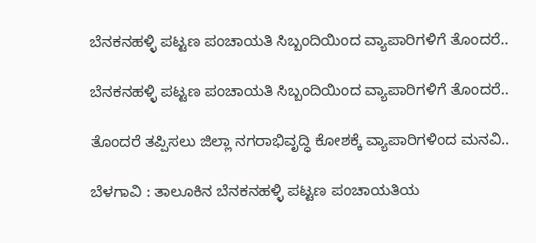ಬೆನಕನಹಳ್ಳಿ ಪಟ್ಟಣ ಪಂಚಾಯತಿ ಸಿಬ್ಬಂದಿಯಿಂದ ವ್ಯಾಪಾರಿಗಳಿಗೆ ತೊಂದರೆ..

ಬೆನಕನಹಳ್ಳಿ ಪಟ್ಟಣ ಪಂಚಾಯತಿ ಸಿಬ್ಬಂದಿಯಿಂದ ವ್ಯಾಪಾರಿಗಳಿಗೆ ತೊಂದರೆ..

ತೊಂದರೆ ತಪ್ಪಿಸಲು ಜಿಲ್ಲಾ ನಗರಾಭಿವೃದ್ಧಿ ಕೋಶಕ್ಕೆ ವ್ಯಾಪಾರಿಗಳಿಂದ ಮನವಿ..

ಬೆಳಗಾವಿ : ತಾಲೂಕಿನ ಬೆನಕನಹಳ್ಳಿ ಪಟ್ಟಣ ಪಂಚಾಯತಿಯ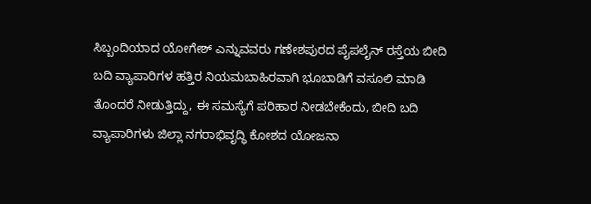ಸಿಬ್ಬಂದಿಯಾದ ಯೋಗೇಶ್ ಎನ್ನುವವರು ಗಣೇಶಪುರದ ಪೈಪಲೈನ್ ರಸ್ತೆಯ ಬೀದಿ ಬದಿ ವ್ಯಾಪಾರಿಗಳ ಹತ್ತಿರ ನಿಯಮಬಾಹಿರವಾಗಿ ಭೂಬಾಡಿಗೆ ವಸೂಲಿ ಮಾಡಿ ತೊಂದರೆ ನೀಡುತ್ತಿದ್ದು, ಈ ಸಮಸ್ಯೆಗೆ ಪರಿಹಾರ ನೀಡಬೇಕೆಂದು, ಬೀದಿ ಬದಿ ವ್ಯಾಪಾರಿಗಳು ಜಿಲ್ಲಾ ನಗರಾಭಿವೃದ್ಧಿ ಕೋಶದ ಯೋಜನಾ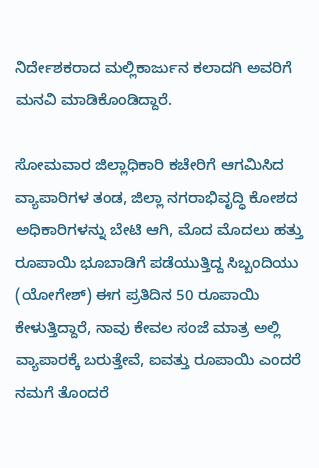ನಿರ್ದೇಶಕರಾದ ಮಲ್ಲಿಕಾರ್ಜುನ ಕಲಾದಗಿ ಅವರಿಗೆ ಮನವಿ ಮಾಡಿಕೊಂಡಿದ್ದಾರೆ.

ಸೋಮವಾರ ಜಿಲ್ಲಾಧಿಕಾರಿ ಕಚೇರಿಗೆ ಆಗಮಿಸಿದ ವ್ಯಾಪಾರಿಗಳ ತಂಡ, ಜಿಲ್ಲಾ ನಗರಾಭಿವೃದ್ಧಿ ಕೋಶದ ಅಧಿಕಾರಿಗಳನ್ನು ಬೇಟಿ ಆಗಿ, ಮೊದ ಮೊದಲು ಹತ್ತು ರೂಪಾಯಿ ಭೂಬಾಡಿಗೆ ಪಡೆಯುತ್ತಿದ್ದ ಸಿಬ್ಬಂದಿಯು (ಯೋಗೇಶ್) ಈಗ ಪ್ರತಿದಿನ 50 ರೂಪಾಯಿ ಕೇಳುತ್ತಿದ್ದಾರೆ, ನಾವು ಕೇವಲ ಸಂಜೆ ಮಾತ್ರ ಅಲ್ಲಿ ವ್ಯಾಪಾರಕ್ಕೆ ಬರುತ್ತೇವೆ, ಐವತ್ತು ರೂಪಾಯಿ ಎಂದರೆ ನಮಗೆ ತೊಂದರೆ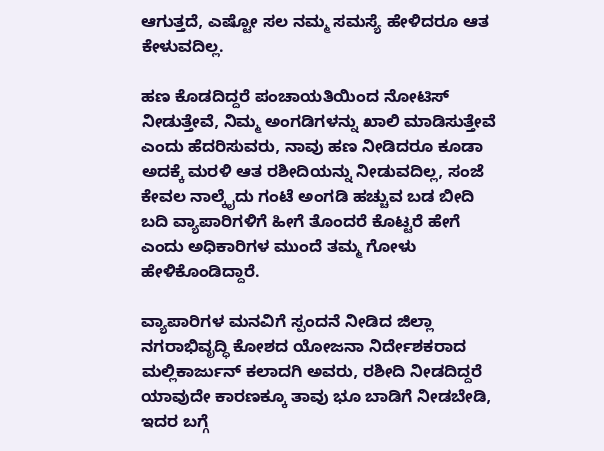ಆಗುತ್ತದೆ, ಎಷ್ಟೋ ಸಲ ನಮ್ಮ ಸಮಸ್ಯೆ ಹೇಳಿದರೂ ಆತ ಕೇಳುವದಿಲ್ಲ.

ಹಣ ಕೊಡದಿದ್ದರೆ ಪಂಚಾಯತಿಯಿಂದ ನೋಟಿಸ್ ನೀಡುತ್ತೇವೆ, ನಿಮ್ಮ ಅಂಗಡಿಗಳನ್ನು ಖಾಲಿ ಮಾಡಿಸುತ್ತೇವೆ ಎಂದು ಹೆದರಿಸುವರು, ನಾವು ಹಣ ನೀಡಿದರೂ ಕೂಡಾ ಅದಕ್ಕೆ ಮರಳಿ ಆತ ರಶೀದಿಯನ್ನು ನೀಡುವದಿಲ್ಲ, ಸಂಜೆ ಕೇವಲ ನಾಲ್ಕೈದು ಗಂಟೆ ಅಂಗಡಿ ಹಚ್ಚುವ ಬಡ ಬೀದಿ ಬದಿ ವ್ಯಾಪಾರಿಗಳಿಗೆ ಹೀಗೆ ತೊಂದರೆ ಕೊಟ್ಟರೆ ಹೇಗೆ ಎಂದು ಅಧಿಕಾರಿಗಳ ಮುಂದೆ ತಮ್ಮ ಗೋಳು ಹೇಳಿಕೊಂಡಿದ್ದಾರೆ.

ವ್ಯಾಪಾರಿಗಳ ಮನವಿಗೆ ಸ್ಪಂದನೆ ನೀಡಿದ ಜಿಲ್ಲಾ ನಗರಾಭಿವೃದ್ಧಿ ಕೋಶದ ಯೋಜನಾ ನಿರ್ದೇಶಕರಾದ ಮಲ್ಲಿಕಾರ್ಜುನ್ ಕಲಾದಗಿ ಅವರು, ರಶೀದಿ ನೀಡದಿದ್ದರೆ ಯಾವುದೇ ಕಾರಣಕ್ಕೂ ತಾವು ಭೂ ಬಾಡಿಗೆ ನೀಡಬೇಡಿ, ಇದರ ಬಗ್ಗೆ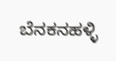ಬೆನಕನಹಳ್ಳಿ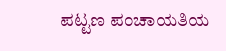ಪಟ್ಟಣ ಪಂಚಾಯತಿಯ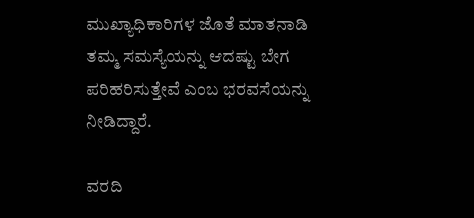ಮುಖ್ಯಾಧಿಕಾರಿಗಳ ಜೊತೆ ಮಾತನಾಡಿ ತಮ್ಮ ಸಮಸ್ಯೆಯನ್ನು ಆದಷ್ಟು ಬೇಗ ಪರಿಹರಿಸುತ್ತೇವೆ ಎಂಬ ಭರವಸೆಯನ್ನು ನೀಡಿದ್ದಾರೆ.

ವರದಿ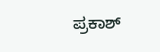ಪ್ರಕಾಶ್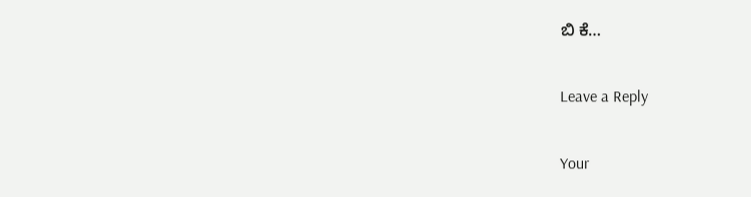ಬಿ ಕೆ…

Leave a Reply

Your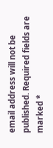email address will not be published. Required fields are marked *